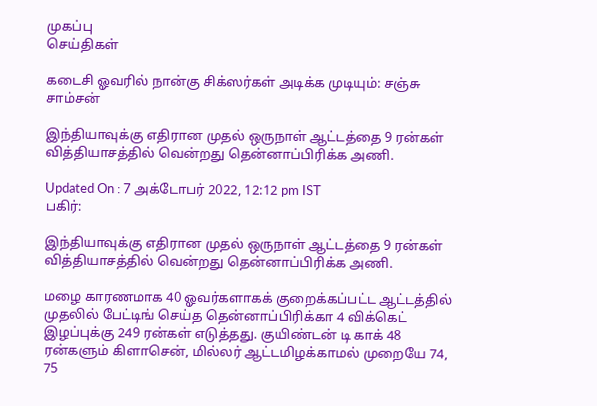முகப்பு
செய்திகள்

கடைசி ஓவரில் நான்கு சிக்ஸர்கள் அடிக்க முடியும்: சஞ்சு சாம்சன்

இந்தியாவுக்கு எதிரான முதல் ஒருநாள் ஆட்டத்தை 9 ரன்கள் வித்தியாசத்தில் வென்றது தென்னாப்பிரிக்க அணி.

Updated On : 7 அக்டோபர் 2022, 12:12 pm IST
பகிர்:

இந்தியாவுக்கு எதிரான முதல் ஒருநாள் ஆட்டத்தை 9 ரன்கள் வித்தியாசத்தில் வென்றது தென்னாப்பிரிக்க அணி.

மழை காரணமாக 40 ஓவர்களாகக் குறைக்கப்பட்ட ஆட்டத்தில் முதலில் பேட்டிங் செய்த தென்னாப்பிரிக்கா 4 விக்கெட் இழப்புக்கு 249 ரன்கள் எடுத்தது. குயிண்டன் டி காக் 48 ரன்களும் கிளாசென், மில்லர் ஆட்டமிழக்காமல் முறையே 74, 75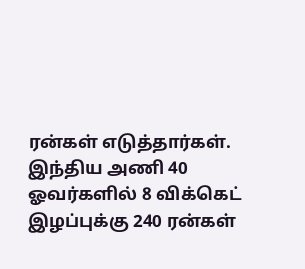ரன்கள் எடுத்தார்கள். இந்திய அணி 40 ஓவர்களில் 8 விக்கெட் இழப்புக்கு 240 ரன்கள்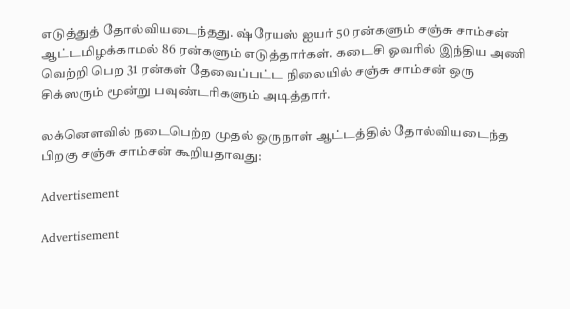எடுத்துத் தோல்வியடைந்தது. ஷ்ரேயஸ் ஐயர் 50 ரன்களும் சஞ்சு சாம்சன் ஆட்டமிழக்காமல் 86 ரன்களும் எடுத்தார்கள். கடைசி ஓவரில் இந்திய அணி வெற்றி பெற 31 ரன்கள் தேவைப்பட்ட நிலையில் சஞ்சு சாம்சன் ஒரு சிக்ஸரும் மூன்று பவுண்டரிகளும் அடித்தார்.

லக்னெளவில் நடைபெற்ற முதல் ஒருநாள் ஆட்டத்தில் தோல்வியடைந்த பிறகு சஞ்சு சாம்சன் கூறியதாவது:

Advertisement

Advertisement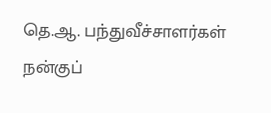தெ.ஆ. பந்துவீச்சாளர்கள் நன்குப்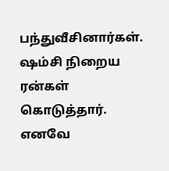பந்துவீசினார்கள். ஷம்சி நிறைய ரன்கள் கொடுத்தார். எனவே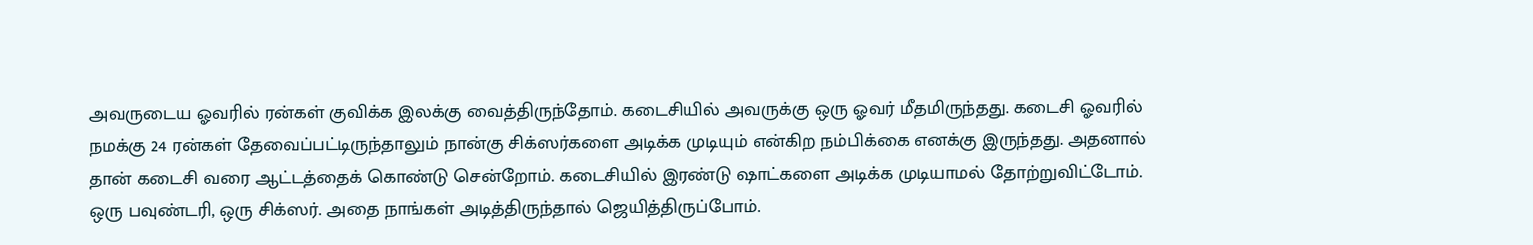அவருடைய ஓவரில் ரன்கள் குவிக்க இலக்கு வைத்திருந்தோம். கடைசியில் அவருக்கு ஒரு ஓவர் மீதமிருந்தது. கடைசி ஓவரில் நமக்கு 24 ரன்கள் தேவைப்பட்டிருந்தாலும் நான்கு சிக்ஸர்களை அடிக்க முடியும் என்கிற நம்பிக்கை எனக்கு இருந்தது. அதனால் தான் கடைசி வரை ஆட்டத்தைக் கொண்டு சென்றோம். கடைசியில் இரண்டு ஷாட்களை அடிக்க முடியாமல் தோற்றுவிட்டோம். ஒரு பவுண்டரி, ஒரு சிக்ஸர். அதை நாங்கள் அடித்திருந்தால் ஜெயித்திருப்போம்.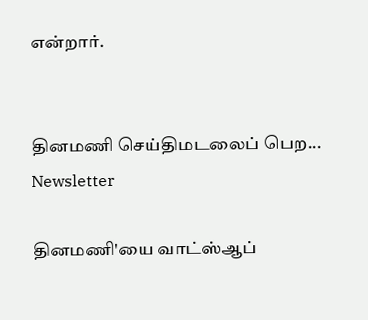என்றார்.


தினமணி செய்திமடலைப் பெற... Newsletter

தினமணி'யை வாட்ஸ்ஆப்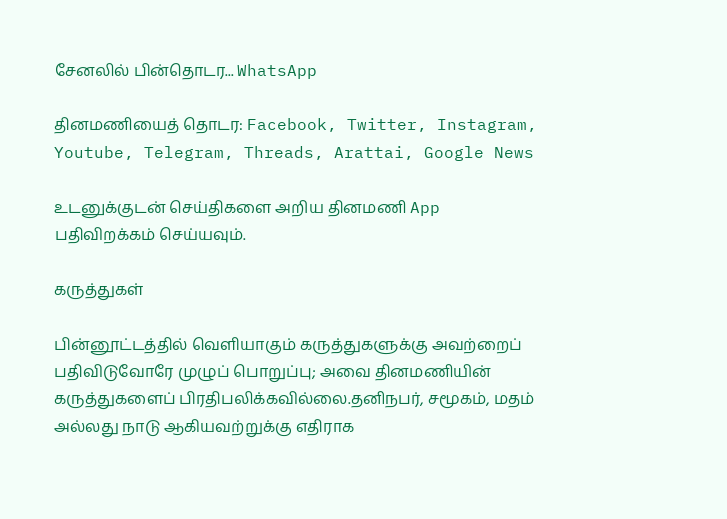சேனலில் பின்தொடர... WhatsApp

தினமணியைத் தொடர: Facebook, Twitter, Instagram, Youtube, Telegram, Threads, Arattai, Google News

உடனுக்குடன் செய்திகளை அறிய தினமணி App பதிவிறக்கம் செய்யவும்.

கருத்துகள்

பின்னூட்டத்தில் வெளியாகும் கருத்துகளுக்கு அவற்றைப் பதிவிடுவோரே முழுப் பொறுப்பு; அவை தினமணியின் கருத்துகளைப் பிரதிபலிக்கவில்லை.தனிநபர், சமூகம், மதம் அல்லது நாடு ஆகியவற்றுக்கு எதிராக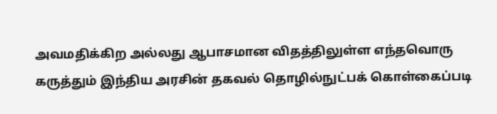அவமதிக்கிற அல்லது ஆபாசமான விதத்திலுள்ள எந்தவொரு கருத்தும் இந்திய அரசின் தகவல் தொழில்நுட்பக் கொள்கைப்படி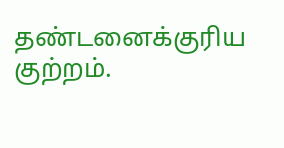தண்டனைக்குரிய குற்றம்.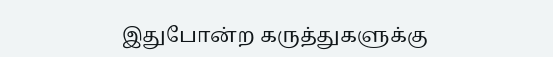இதுபோன்ற கருத்துகளுக்கு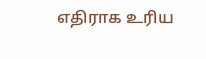எதிராக உரிய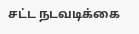சட்ட நடவடிக்கை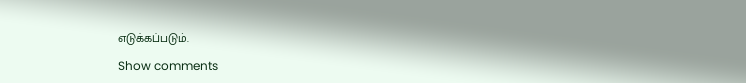எடுக்கப்படும்.

Show comments